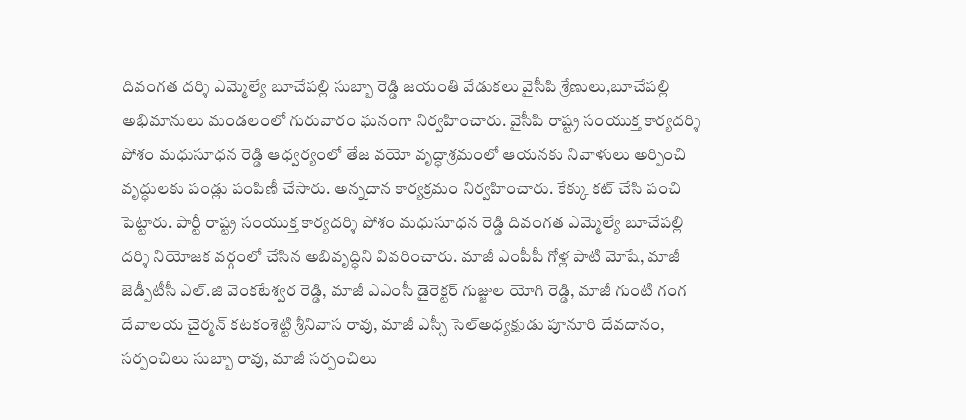దివంగత దర్శి ఎమ్మెల్యే బూచేపల్లి సుబ్బా రెడ్డి జయంతి వేడుకలు వైసీపి శ్రేణులు,బూచేపల్లి అభిమానులు మండలంలో గురువారం ఘనంగా నిర్వహించారు. వైసీపి రాష్ట్ర సంయుక్త కార్యదర్శి పోశం మధుసూధన రెడ్డి ఆధ్వర్యంలో తేజ వయో వృద్ధాశ్రమంలో ఆయనకు నివాళులు అర్పించి వృద్ధులకు పండ్లు పంపిణీ చేసారు. అన్నదాన కార్యక్రమం నిర్వహించారు. కేక్కు కట్ చేసి పంచి పెట్టారు. పార్టీ రాష్ట్ర సంయుక్త కార్యదర్శి పోశం మధుసూధన రెడ్డి దివంగత ఎమ్మెల్యే బూచేపల్లి దర్శి నియోజక వర్గంలో చేసిన అబివృద్ధిని వివరించారు. మాజీ ఎంపీపీ గోళ్ల పాటి మోషే, మాజీ జెడ్పీటీసీ ఎల్.జి వెంకటేశ్వర రెడ్డి, మాజీ ఎఎంసీ డైరెక్టర్ గుజ్జుల యోగి రెడ్డి, మాజీ గుంటి గంగ దేవాలయ చైర్మన్ కటకంశెట్టి శ్రీనివాస రావు, మాజీ ఎస్సీ సెల్అధ్యక్షుడు పూనూరి దేవదానం, సర్పంచిలు సుబ్బా రావు, మాజీ సర్పంచిలు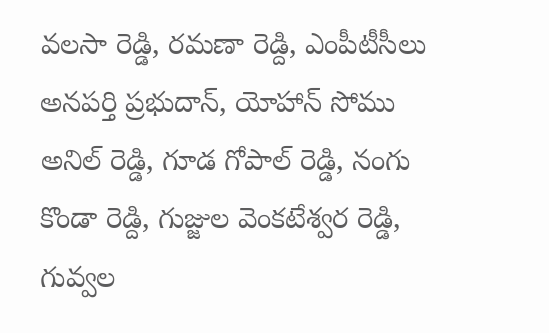వలసా రెడ్డి, రమణా రెడ్ది, ఎంపీటీసీలు అనపర్తి ప్రభుదాన్, యోహాన్ సోము అనిల్ రెడ్డి, గూడ గోపాల్ రెడ్డి, నంగు కొండా రెడ్ది, గుజ్జుల వెంకటేశ్వర రెడ్డి, గువ్వల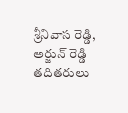శ్రీనివాస రెడ్డి, అర్జున్ రెడ్డి తదితరులు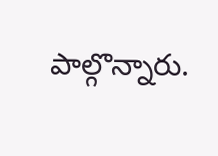పాల్గొన్నారు.